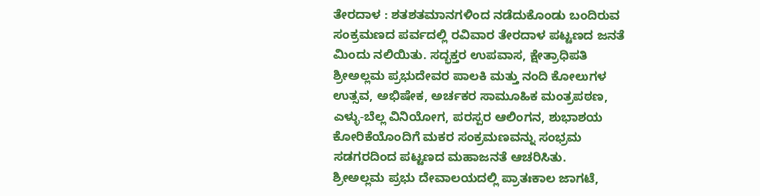ತೇರದಾಳ : ಶತಶತಮಾನಗಳಿಂದ ನಡೆದುಕೊಂಡು ಬಂದಿರುವ ಸಂಕ್ರಮಣದ ಪರ್ವದಲ್ಲಿ ರವಿವಾರ ತೇರದಾಳ ಪಟ್ಟಣದ ಜನತೆ ಮಿಂದು ನಲಿಯಿತು. ಸದ್ಭಕ್ತರ ಉಪವಾಸ, ಕ್ಷೇತ್ರಾಧಿಪತಿ ಶ್ರೀಅಲ್ಲಮ ಪ್ರಭುದೇವರ ಪಾಲಕಿ ಮತ್ತು ನಂದಿ ಕೋಲುಗಳ ಉತ್ಸವ, ಅಭಿಷೇಕ, ಅರ್ಚಕರ ಸಾಮೂಹಿಕ ಮಂತ್ರಪಠಣ, ಎಳ್ಳು-ಬೆಲ್ಲ ವಿನಿಯೋಗ, ಪರಸ್ಪರ ಆಲಿಂಗನ, ಶುಭಾಶಯ ಕೋರಿಕೆಯೊಂದಿಗೆ ಮಕರ ಸಂಕ್ರಮಣವನ್ನು ಸಂಭ್ರಮ ಸಡಗರದಿಂದ ಪಟ್ಟಣದ ಮಹಾಜನತೆ ಆಚರಿಸಿತು.
ಶ್ರೀಅಲ್ಲಮ ಪ್ರಭು ದೇವಾಲಯದಲ್ಲಿ ಪ್ರಾತಃಕಾಲ ಜಾಗಟೆ,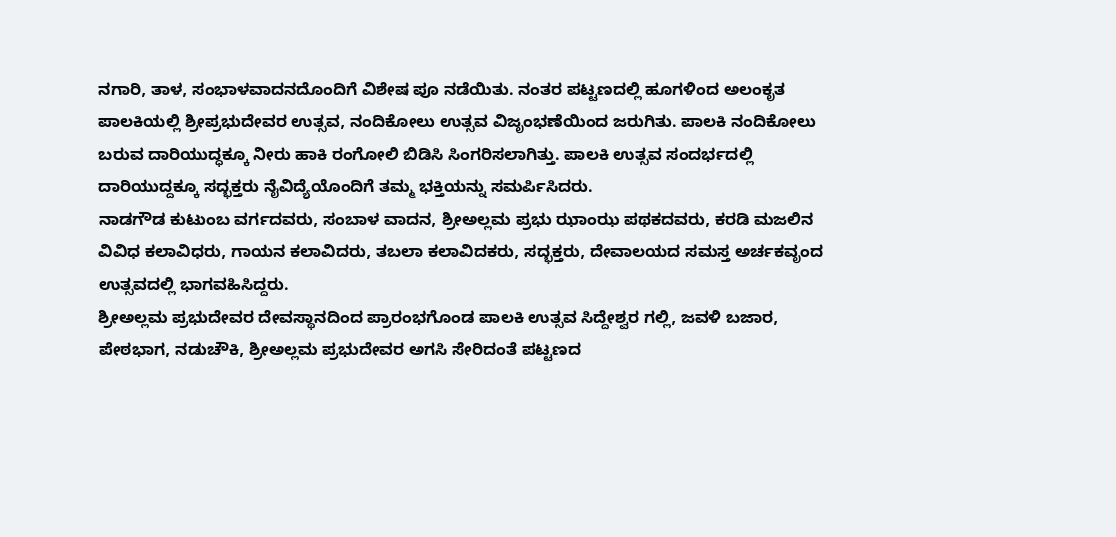ನಗಾರಿ, ತಾಳ, ಸಂಭಾಳವಾದನದೊಂದಿಗೆ ವಿಶೇಷ ಪೂ ನಡೆಯಿತು. ನಂತರ ಪಟ್ಟಣದಲ್ಲಿ ಹೂಗಳಿಂದ ಅಲಂಕೃತ ಪಾಲಕಿಯಲ್ಲಿ ಶ್ರೀಪ್ರಭುದೇವರ ಉತ್ಸವ, ನಂದಿಕೋಲು ಉತ್ಸವ ವಿಜೃಂಭಣೆಯಿಂದ ಜರುಗಿತು. ಪಾಲಕಿ ನಂದಿಕೋಲು ಬರುವ ದಾರಿಯುದ್ಧಕ್ಕೂ ನೀರು ಹಾಕಿ ರಂಗೋಲಿ ಬಿಡಿಸಿ ಸಿಂಗರಿಸಲಾಗಿತ್ತು. ಪಾಲಕಿ ಉತ್ಸವ ಸಂದರ್ಭದಲ್ಲಿ ದಾರಿಯುದ್ದಕ್ಕೂ ಸದ್ಭಕ್ತರು ನೈವಿದ್ಯೆಯೊಂದಿಗೆ ತಮ್ಮ ಭಕ್ತಿಯನ್ನು ಸಮರ್ಪಿಸಿದರು.
ನಾಡಗೌಡ ಕುಟುಂಬ ವರ್ಗದವರು, ಸಂಬಾಳ ವಾದನ, ಶ್ರೀಅಲ್ಲಮ ಪ್ರಭು ಝಾಂಝ ಪಥಕದವರು, ಕರಡಿ ಮಜಲಿನ ವಿವಿಧ ಕಲಾವಿಧರು, ಗಾಯನ ಕಲಾವಿದರು, ತಬಲಾ ಕಲಾವಿದಕರು, ಸದ್ಭಕ್ತರು, ದೇವಾಲಯದ ಸಮಸ್ತ ಅರ್ಚಕವೃಂದ ಉತ್ಸವದಲ್ಲಿ ಭಾಗವಹಿಸಿದ್ದರು.
ಶ್ರೀಅಲ್ಲಮ ಪ್ರಭುದೇವರ ದೇವಸ್ಥಾನದಿಂದ ಪ್ರಾರಂಭಗೊಂಡ ಪಾಲಕಿ ಉತ್ಸವ ಸಿದ್ದೇಶ್ವರ ಗಲ್ಲಿ, ಜವಳಿ ಬಜಾರ, ಪೇಠಭಾಗ, ನಡುಚೌಕಿ, ಶ್ರೀಅಲ್ಲಮ ಪ್ರಭುದೇವರ ಅಗಸಿ ಸೇರಿದಂತೆ ಪಟ್ಟಣದ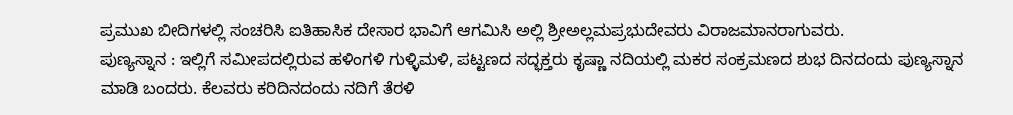ಪ್ರಮುಖ ಬೀದಿಗಳಲ್ಲಿ ಸಂಚರಿಸಿ ಐತಿಹಾಸಿಕ ದೇಸಾರ ಭಾವಿಗೆ ಆಗಮಿಸಿ ಅಲ್ಲಿ ಶ್ರೀಅಲ್ಲಮಪ್ರಭುದೇವರು ವಿರಾಜಮಾನರಾಗುವರು.
ಪುಣ್ಯಸ್ನಾನ : ಇಲ್ಲಿಗೆ ಸಮೀಪದಲ್ಲಿರುವ ಹಳಿಂಗಳಿ ಗುಳ್ಳಿಮಳಿ, ಪಟ್ಟಣದ ಸದ್ಭಕ್ತರು ಕೃಷ್ಣಾ ನದಿಯಲ್ಲಿ ಮಕರ ಸಂಕ್ರಮಣದ ಶುಭ ದಿನದಂದು ಪುಣ್ಯಸ್ನಾನ ಮಾಡಿ ಬಂದರು. ಕೆಲವರು ಕರಿದಿನದಂದು ನದಿಗೆ ತೆರಳಿ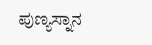ಪುಣ್ಯಸ್ನಾನ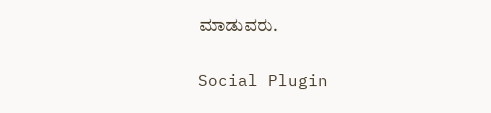ಮಾಡುವರು.

Social Plugin